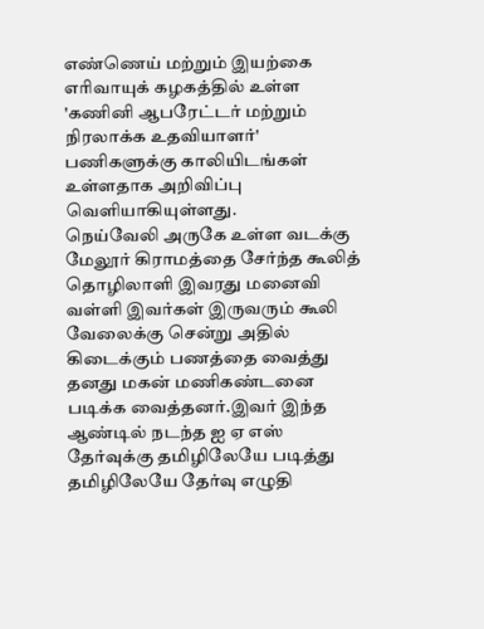எண்ணெய் மற்றும் இயற்கை எரிவாயுக் கழகத்தில் உள்ள 'கணினி ஆபரேட்டர் மற்றும் நிரலாக்க உதவியாளர்' பணிகளுக்கு காலியிடங்கள் உள்ளதாக அறிவிப்பு வெளியாகியுள்ளது.
நெய்வேலி அருகே உள்ள வடக்கு மேலூர் கிராமத்தை சேர்ந்த கூலித் தொழிலாளி இவரது மனைவி வள்ளி இவர்கள் இருவரும் கூலி வேலைக்கு சென்று அதில் கிடைக்கும் பணத்தை வைத்து தனது மகன் மணிகண்டனை படிக்க வைத்தனர்.இவர் இந்த ஆண்டில் நடந்த ஐ ஏ எஸ் தேர்வுக்கு தமிழிலேயே படித்து தமிழிலேயே தேர்வு எழுதி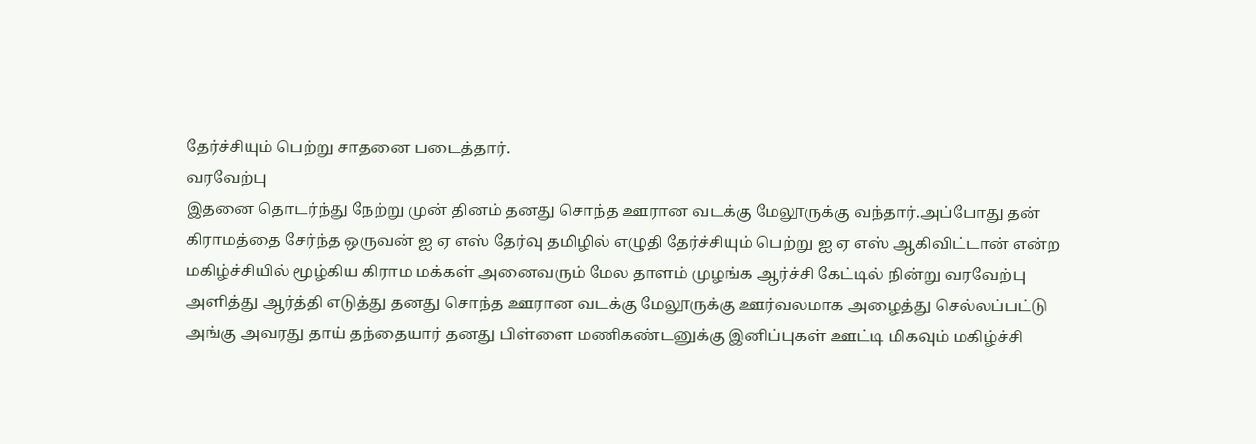தேர்ச்சியும் பெற்று சாதனை படைத்தார்.
வரவேற்பு
இதனை தொடர்ந்து நேற்று முன் தினம் தனது சொந்த ஊரான வடக்கு மேலூருக்கு வந்தார்.அப்போது தன் கிராமத்தை சேர்ந்த ஒருவன் ஐ ஏ எஸ் தேர்வு தமிழில் எழுதி தேர்ச்சியும் பெற்று ஐ ஏ எஸ் ஆகிவிட்டான் என்ற மகிழ்ச்சியில் மூழ்கிய கிராம மக்கள் அனைவரும் மேல தாளம் முழங்க ஆர்ச்சி கேட்டில் நின்று வரவேற்பு அளித்து ஆர்த்தி எடுத்து தனது சொந்த ஊரான வடக்கு மேலூருக்கு ஊர்வலமாக அழைத்து செல்லப்பட்டு அங்கு அவரது தாய் தந்தையார் தனது பிள்ளை மணிகண்டனுக்கு இனிப்புகள் ஊட்டி மிகவும் மகிழ்ச்சி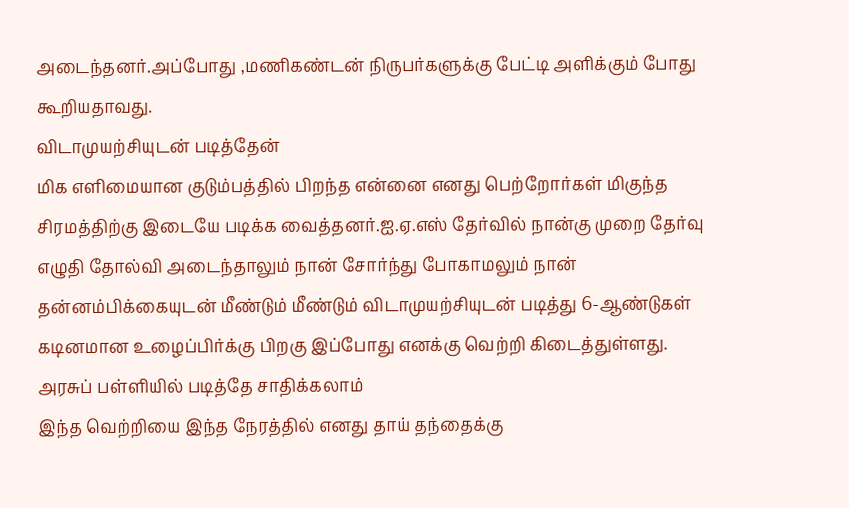அடைந்தனர்.அப்போது ,மணிகண்டன் நிருபர்களுக்கு பேட்டி அளிக்கும் போது கூறியதாவது.
விடாமுயற்சியுடன் படித்தேன்
மிக எளிமையான குடும்பத்தில் பிறந்த என்னை எனது பெற்றோர்கள் மிகுந்த சிரமத்திற்கு இடையே படிக்க வைத்தனர்.ஐ.ஏ.எஸ் தேர்வில் நான்கு முறை தேர்வு எழுதி தோல்வி அடைந்தாலும் நான் சோர்ந்து போகாமலும் நான் தன்னம்பிக்கையுடன் மீண்டும் மீண்டும் விடாமுயற்சியுடன் படித்து 6-ஆண்டுகள் கடினமான உழைப்பிர்க்கு பிறகு இப்போது எனக்கு வெற்றி கிடைத்துள்ளது.
அரசுப் பள்ளியில் படித்தே சாதிக்கலாம்
இந்த வெற்றியை இந்த நேரத்தில் எனது தாய் தந்தைக்கு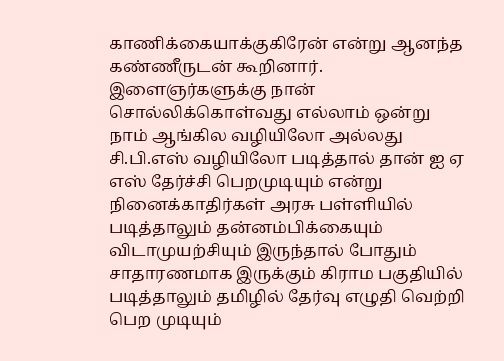காணிக்கையாக்குகிரேன் என்று ஆனந்த கண்ணீருடன் கூறினார். இளைஞர்களுக்கு நான் சொல்லிக்கொள்வது எல்லாம் ஒன்று நாம் ஆங்கில வழியிலோ அல்லது சி.பி.எஸ் வழியிலோ படித்தால் தான் ஐ ஏ எஸ் தேர்ச்சி பெறமுடியும் என்று நினைக்காதிர்கள் அரசு பள்ளியில் படித்தாலும் தன்னம்பிக்கையும் விடாமுயற்சியும் இருந்தால் போதும் சாதாரணமாக இருக்கும் கிராம பகுதியில் படித்தாலும் தமிழில் தேர்வு எழுதி வெற்றி பெற முடியும்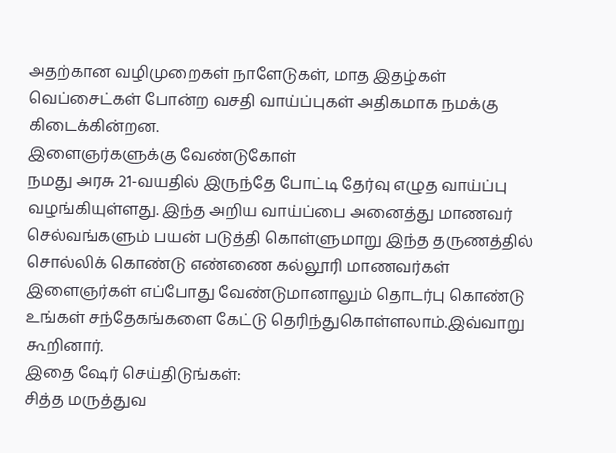அதற்கான வழிமுறைகள் நாளேடுகள், மாத இதழ்கள் வெப்சைட்கள் போன்ற வசதி வாய்ப்புகள் அதிகமாக நமக்கு கிடைக்கின்றன.
இளைஞர்களுக்கு வேண்டுகோள்
நமது அரசு 21-வயதில் இருந்தே போட்டி தேர்வு எழுத வாய்ப்பு வழங்கியுள்ளது. இந்த அறிய வாய்ப்பை அனைத்து மாணவர் செல்வங்களும் பயன் படுத்தி கொள்ளுமாறு இந்த தருணத்தில் சொல்லிக் கொண்டு எண்ணை கல்லூரி மாணவர்கள் இளைஞர்கள் எப்போது வேண்டுமானாலும் தொடர்பு கொண்டு உங்கள் சந்தேகங்களை கேட்டு தெரிந்துகொள்ளலாம்.இவ்வாறு கூறினார்.
இதை ஷேர் செய்திடுங்கள்:
சித்த மருத்துவ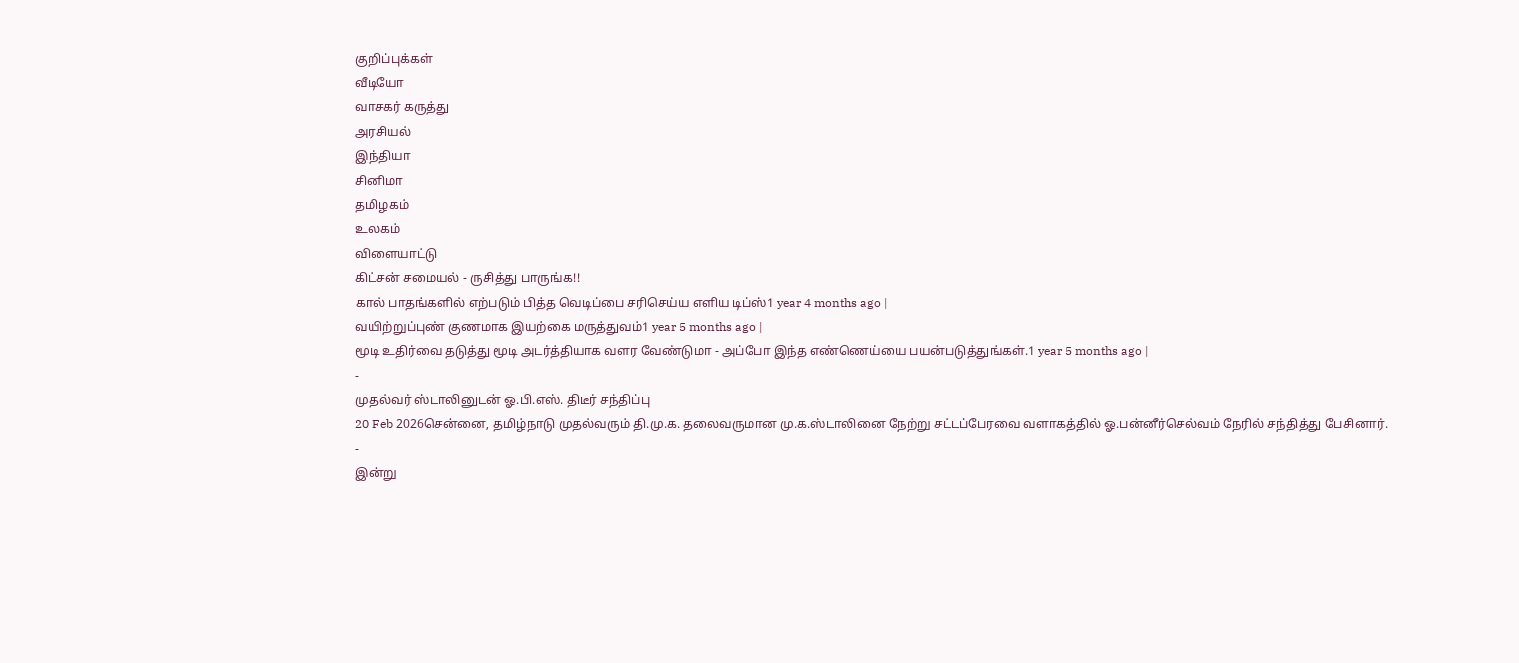குறிப்புக்கள்
வீடியோ
வாசகர் கருத்து
அரசியல்
இந்தியா
சினிமா
தமிழகம்
உலகம்
விளையாட்டு
கிட்சன் சமையல் - ருசித்து பாருங்க!!
கால் பாதங்களில் எற்படும் பித்த வெடிப்பை சரிசெய்ய எளிய டிப்ஸ்1 year 4 months ago |
வயிற்றுப்புண் குணமாக இயற்கை மருத்துவம்1 year 5 months ago |
மூடி உதிர்வை தடுத்து மூடி அடர்த்தியாக வளர வேண்டுமா - அப்போ இந்த எண்ணெய்யை பயன்படுத்துங்கள்.1 year 5 months ago |
-
முதல்வர் ஸ்டாலினுடன் ஓ.பி.எஸ். திடீர் சந்திப்பு
20 Feb 2026சென்னை, தமிழ்நாடு முதல்வரும் தி.மு.க. தலைவருமான மு.க.ஸ்டாலினை நேற்று சட்டப்பேரவை வளாகத்தில் ஓ.பன்னீர்செல்வம் நேரில் சந்தித்து பேசினார்.
-
இன்று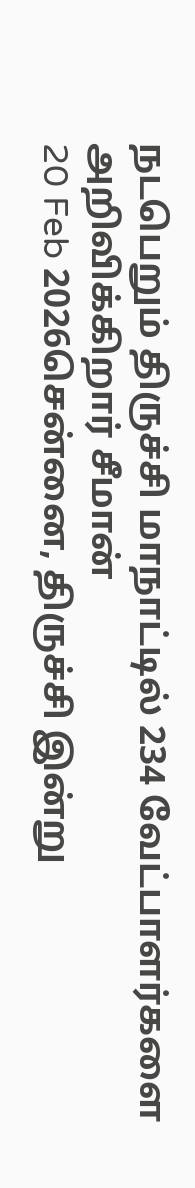நடபெறும் திருச்சி மாநாட்டில் 234 வேட்பாளர்களை அறிவிக்கிறார் சீமான்
20 Feb 2026சென்னை, திருச்சி இன்று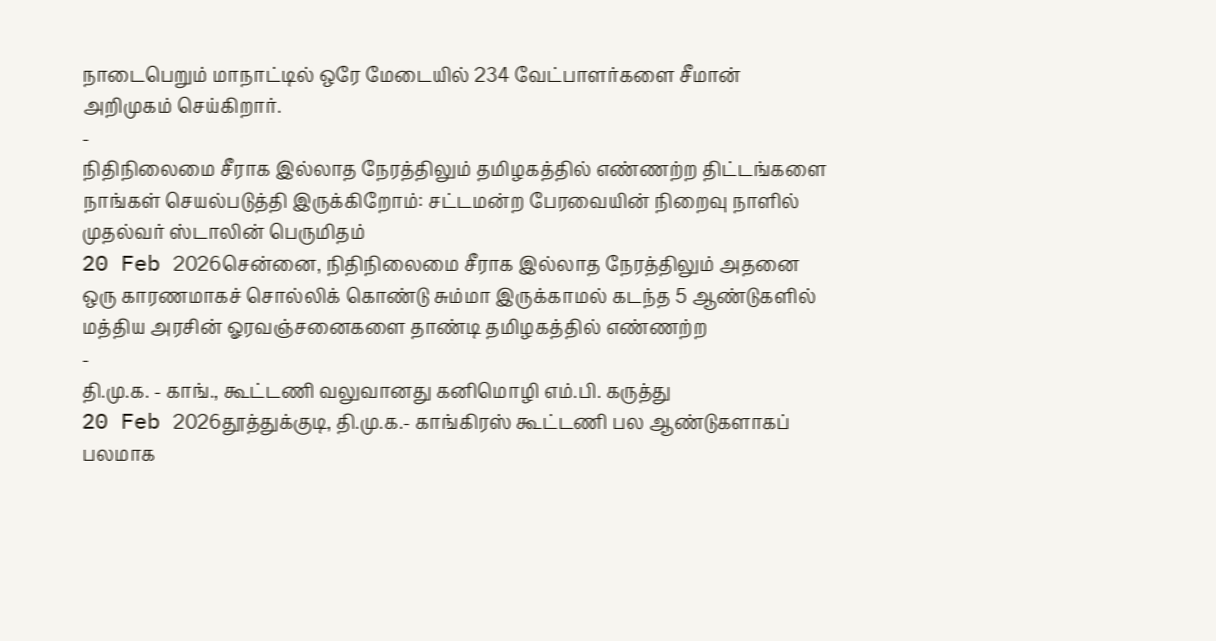நாடைபெறும் மாநாட்டில் ஒரே மேடையில் 234 வேட்பாளர்களை சீமான் அறிமுகம் செய்கிறார்.
-
நிதிநிலைமை சீராக இல்லாத நேரத்திலும் தமிழகத்தில் எண்ணற்ற திட்டங்களை நாங்கள் செயல்படுத்தி இருக்கிறோம்: சட்டமன்ற பேரவையின் நிறைவு நாளில் முதல்வர் ஸ்டாலின் பெருமிதம்
20 Feb 2026சென்னை, நிதிநிலைமை சீராக இல்லாத நேரத்திலும் அதனை ஒரு காரணமாகச் சொல்லிக் கொண்டு சும்மா இருக்காமல் கடந்த 5 ஆண்டுகளில் மத்திய அரசின் ஓரவஞ்சனைகளை தாண்டி தமிழகத்தில் எண்ணற்ற
-
தி.மு.க. - காங்., கூட்டணி வலுவானது கனிமொழி எம்.பி. கருத்து
20 Feb 2026தூத்துக்குடி, தி.மு.க.- காங்கிரஸ் கூட்டணி பல ஆண்டுகளாகப் பலமாக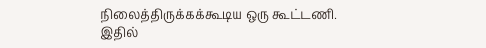நிலைத்திருக்கக்கூடிய ஒரு கூட்டணி. இதில்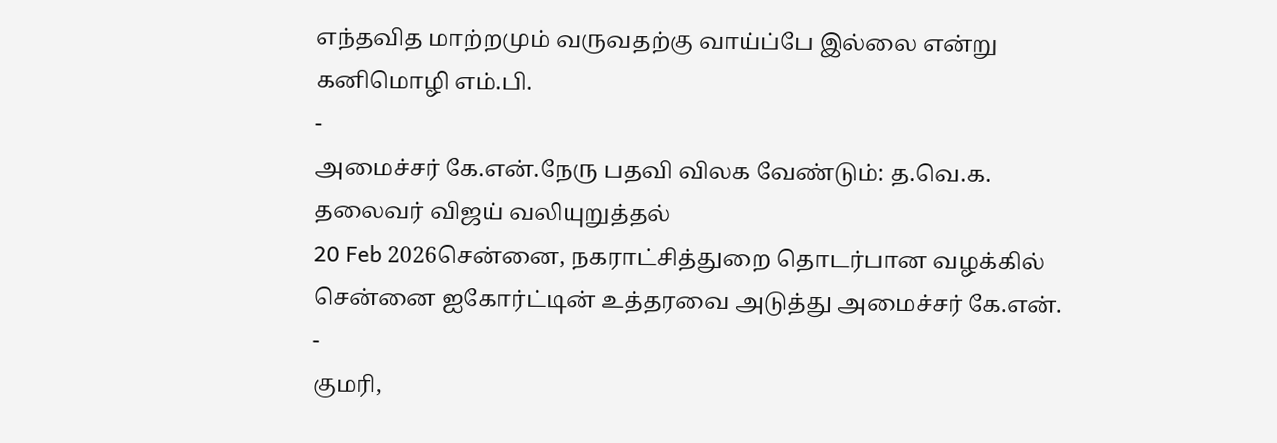எந்தவித மாற்றமும் வருவதற்கு வாய்ப்பே இல்லை என்று கனிமொழி எம்.பி.
-
அமைச்சர் கே.என்.நேரு பதவி விலக வேண்டும்: த.வெ.க. தலைவர் விஜய் வலியுறுத்தல்
20 Feb 2026சென்னை, நகராட்சித்துறை தொடர்பான வழக்கில் சென்னை ஐகோர்ட்டின் உத்தரவை அடுத்து அமைச்சர் கே.என்.
-
குமரி,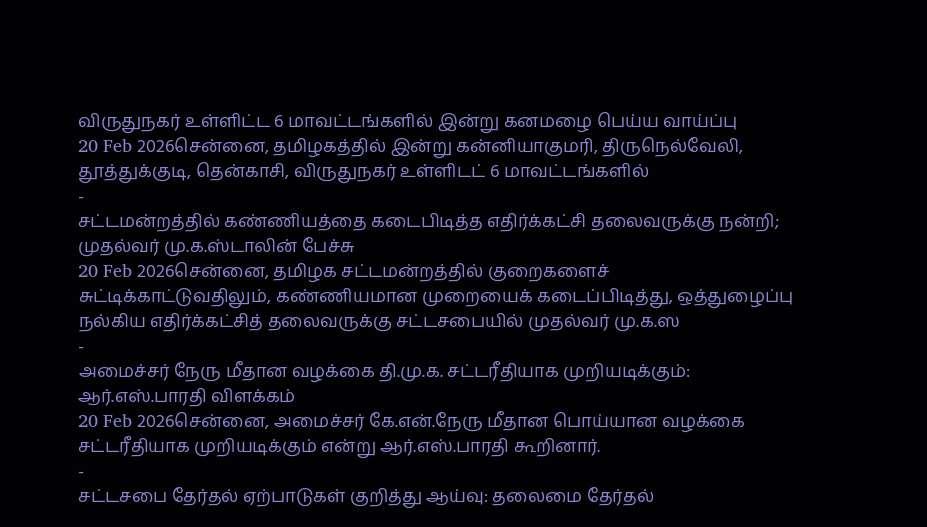விருதுநகர் உள்ளிட்ட 6 மாவட்டங்களில் இன்று கனமழை பெய்ய வாய்ப்பு
20 Feb 2026சென்னை, தமிழகத்தில் இன்று கன்னியாகுமரி, திருநெல்வேலி, தூத்துக்குடி, தென்காசி, விருதுநகர் உள்ளிடட் 6 மாவட்டங்களில்
-
சட்டமன்றத்தில் கண்ணியத்தை கடைபிடித்த எதிர்க்கட்சி தலைவருக்கு நன்றி; முதல்வர் மு.க.ஸ்டாலின் பேச்சு
20 Feb 2026சென்னை, தமிழக சட்டமன்றத்தில் குறைகளைச் சுட்டிக்காட்டுவதிலும், கண்ணியமான முறையைக் கடைப்பிடித்து, ஒத்துழைப்பு நல்கிய எதிர்க்கட்சித் தலைவருக்கு சட்டசபையில் முதல்வர் மு.க.ஸ
-
அமைச்சர் நேரு மீதான வழக்கை தி.மு.க. சட்டரீதியாக முறியடிக்கும்: ஆர்.எஸ்.பாரதி விளக்கம்
20 Feb 2026சென்னை, அமைச்சர் கே.என்.நேரு மீதான பொய்யான வழக்கை சட்டரீதியாக முறியடிக்கும் என்று ஆர்.எஸ்.பாரதி கூறினார்.
-
சட்டசபை தேர்தல் ஏற்பாடுகள் குறித்து ஆய்வு: தலைமை தேர்தல்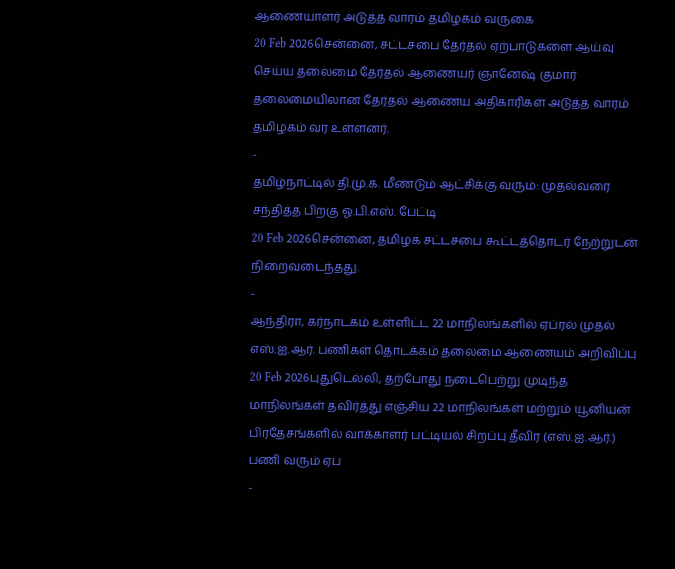ஆணையாளர் அடுத்த வாரம் தமிழகம் வருகை
20 Feb 2026சென்னை, சட்டசபை தேர்தல் ஏற்பாடுகளை ஆய்வு செய்ய தலைமை தேர்தல் ஆணையர் ஞானேஷ் குமார் தலைமையிலான தேர்தல் ஆணைய அதிகாரிகள் அடுத்த வாரம் தமிழகம் வர உள்ளனர்.
-
தமிழ்நாட்டில் தி.மு.க. மீண்டும் ஆட்சிக்கு வரும்: முதல்வரை சந்தித்த பிறகு ஓ.பி.எஸ். பேட்டி
20 Feb 2026சென்னை, தமிழக சட்டசபை கூட்டத்தொடர் நேற்றுடன் நிறைவடைந்தது.
-
ஆந்திரா, கர்நாடகம் உள்ளிட்ட 22 மாநிலங்களில் ஏப்ரல் முதல் எஸ்.ஐ.ஆர். பணிகள் தொடக்கம் தலைமை ஆணையம் அறிவிப்பு
20 Feb 2026புதுடெல்லி, தற்போது நடைபெற்று முடிந்த மாநிலங்கள் தவிர்த்து எஞ்சிய 22 மாநிலங்கள் மற்றும் யூனியன் பிரதேசங்களில் வாக்காளர் பட்டியல் சிறப்பு தீவிர (எஸ்.ஐ.ஆர்.) பணி வரும் ஏப
-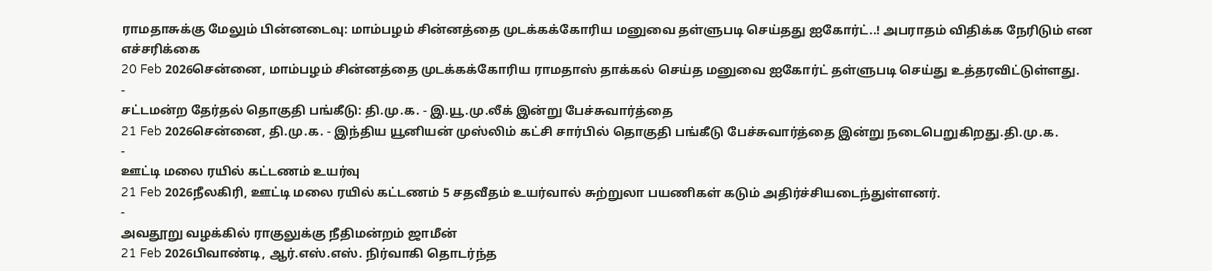ராமதாசுக்கு மேலும் பின்னடைவு: மாம்பழம் சின்னத்தை முடக்கக்கோரிய மனுவை தள்ளுபடி செய்தது ஐகோர்ட்..! அபராதம் விதிக்க நேரிடும் என எச்சரிக்கை
20 Feb 2026சென்னை, மாம்பழம் சின்னத்தை முடக்கக்கோரிய ராமதாஸ் தாக்கல் செய்த மனுவை ஐகோர்ட் தள்ளுபடி செய்து உத்தரவிட்டுள்ளது.
-
சட்டமன்ற தேர்தல் தொகுதி பங்கீடு: தி.மு.க. - இ.யூ.மு.லீக் இன்று பேச்சுவார்த்தை
21 Feb 2026சென்னை, தி.மு.க. - இந்திய யூனியன் முஸ்லிம் கட்சி சார்பில் தொகுதி பங்கீடு பேச்சுவார்த்தை இன்று நடைபெறுகிறது.தி.மு.க.
-
ஊட்டி மலை ரயில் கட்டணம் உயர்வு
21 Feb 2026நீலகிரி, ஊட்டி மலை ரயில் கட்டணம் 5 சதவீதம் உயர்வால் சுற்றுலா பயணிகள் கடும் அதிர்ச்சியடைந்துள்ளனர்.
-
அவதூறு வழக்கில் ராகுலுக்கு நீதிமன்றம் ஜாமீன்
21 Feb 2026பிவாண்டி, ஆர்.எஸ்.எஸ். நிர்வாகி தொடர்ந்த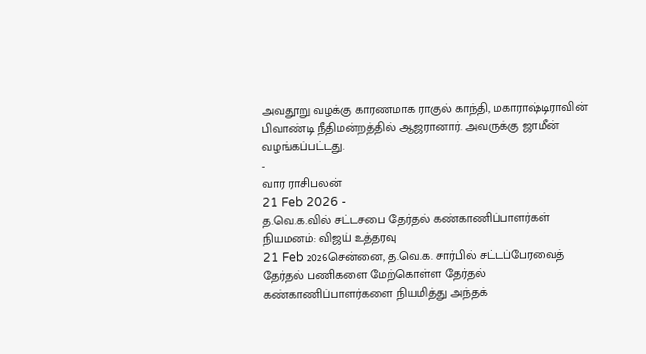அவதூறு வழக்கு காரணமாக ராகுல் காந்தி, மகாராஷ்டிராவின் பிவாண்டி நீதிமன்றத்தில் ஆஜரானார். அவருக்கு ஜாமீன் வழங்கப்பட்டது.
-
வார ராசிபலன்
21 Feb 2026 -
த.வெ.க.வில் சட்டசபை தேர்தல் கண்காணிப்பாளர்கள் நியமனம்: விஜய் உத்தரவு
21 Feb 2026சென்னை, த.வெ.க. சார்பில் சட்டப்பேரவைத் தேர்தல் பணிகளை மேற்கொள்ள தேர்தல் கண்காணிப்பாளர்களை நியமித்து அந்தக்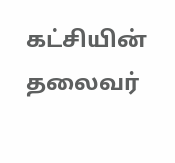கட்சியின் தலைவர்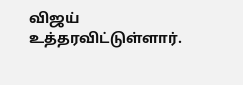விஜய் உத்தரவிட்டுள்ளார்.